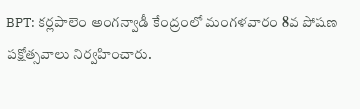BPT: కర్లపాలెం అంగన్వాడీ కేంద్రంలో మంగళవారం 8వ పోషణ పక్షోత్సవాలు నిర్వహించారు.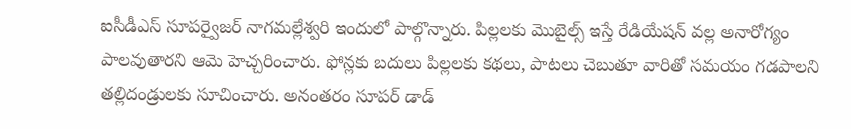ఐసీడీఎస్ సూపర్వైజర్ నాగమల్లేశ్వరి ఇందులో పాల్గొన్నారు. పిల్లలకు మొబైల్స్ ఇస్తే రేడియేషన్ వల్ల అనారోగ్యం పాలవుతారని ఆమె హెచ్చరించారు. ఫోన్లకు బదులు పిల్లలకు కథలు, పాటలు చెబుతూ వారితో సమయం గడపాలని తల్లిదండ్రులకు సూచించారు. అనంతరం సూపర్ డాడ్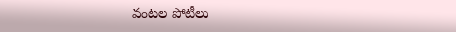వంటల పోటీలు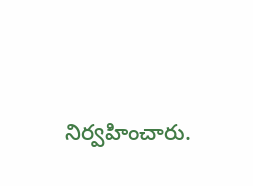నిర్వహించారు.